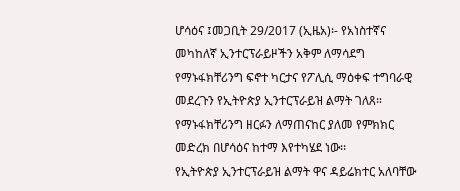ሆሳዕና ፤መጋቢት 29/2017 (ኢዜአ)፡- የአነስተኛና መካከለኛ ኢንተርፕራይዞችን አቅም ለማሳደግ የማኑፋክቸሪንግ ፍኖተ ካርታና የፖሊሲ ማዕቀፍ ተግባራዊ መደረጉን የኢትዮጵያ ኢንተርፕራይዝ ልማት ገለጸ።
የማኑፋክቸሪንግ ዘርፉን ለማጠናከር ያለመ የምክክር መድረክ በሆሳዕና ከተማ እየተካሄደ ነው፡፡
የኢትዮጵያ ኢንተርፕራይዝ ልማት ዋና ዳይሬክተር አለባቸው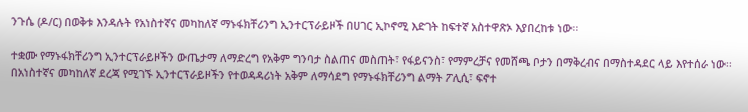ንጉሴ (ዶ/ር) በወቅቱ እንዳሉት የአነስተኛና መካከለኛ ማኑፋክቸሪንግ ኢንተርፕራይዞች በሀገር ኢኮኖሚ እድገት ከፍተኛ አስተዋጽኦ እያበረከቱ ነው፡፡

ተቋሙ የማኑፋክቸሪንግ ኢንተርፕራይዞችን ውጤታማ ለማድረግ የአቅም ግንባታ ስልጠና መስጠት፣ የፋይናንስ፣ የማምረቻና የመሸጫ ቦታን በማቅረብና በማስተዳደር ላይ እየተሰራ ነው፡፡
በአነስተኛና መካከለኛ ደረጃ የሚገኙ ኢንተርፕራይዞችን የተወዳዳሪነት አቅም ለማሳደግ የማኑፋክቸሪንግ ልማት ፖሊሲ፣ ፍኖተ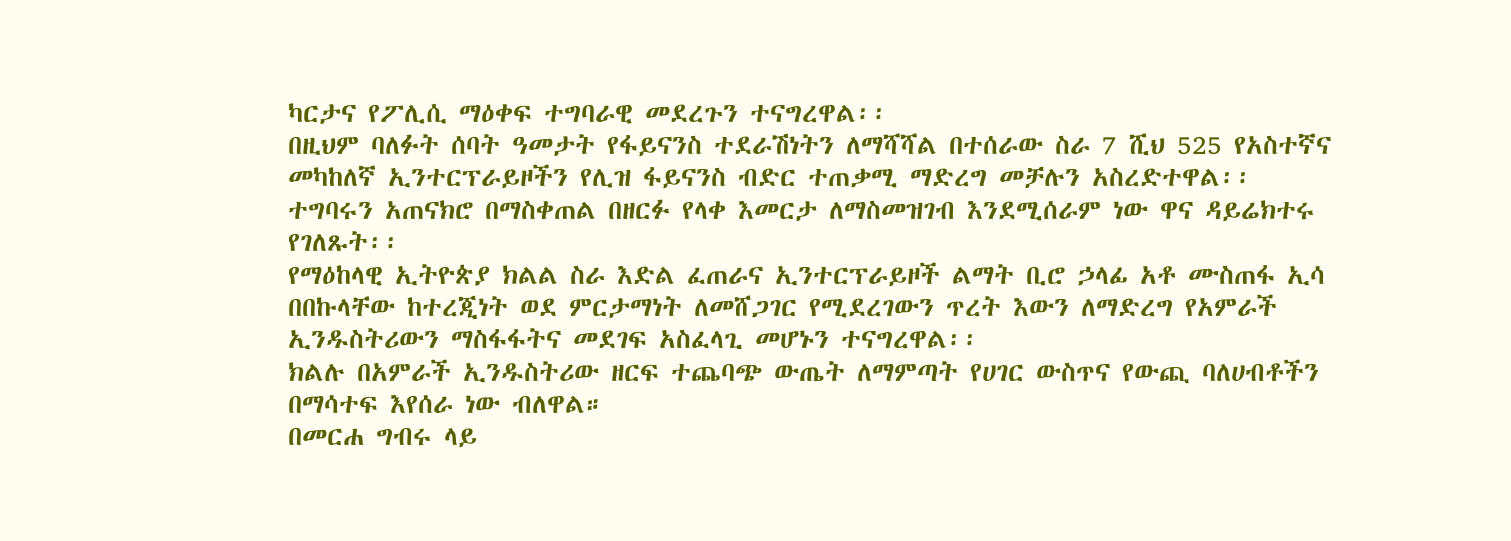ካርታና የፖሊሲ ማዕቀፍ ተግባራዊ መደረጉን ተናግረዋል፡፡
በዚህም ባለፉት ሰባት ዓመታት የፋይናንስ ተደራሽነትን ለማሻሻል በተሰራው ስራ 7 ሺህ 525 የአስተኛና መካከለኛ ኢንተርፕራይዞችን የሊዝ ፋይናንስ ብድር ተጠቃሚ ማድረግ መቻሉን አስረድተዋል፡፡
ተግባሩን አጠናክሮ በማስቀጠል በዘርፉ የላቀ እመርታ ለማስመዝገብ እንደሚሰራም ነው ዋና ዳይሬክተሩ የገለጹት፡፡
የማዕከላዊ ኢትዮጵያ ክልል ስራ እድል ፈጠራና ኢንተርፕራይዞች ልማት ቢሮ ኃላፊ አቶ ሙስጠፋ ኢሳ በበኩላቸው ከተረጂነት ወደ ምርታማነት ለመሸጋገር የሚደረገውን ጥረት እውን ለማድረግ የአምራች ኢንዱስትሪውን ማስፋፋትና መደገፍ አስፈላጊ መሆኑን ተናግረዋል፡፡
ክልሉ በአምራች ኢንዱስትሪው ዘርፍ ተጨባጭ ውጤት ለማምጣት የሀገር ውስጥና የውጪ ባለሀብቶችን በማሳተፍ እየሰራ ነው ብለዋል።
በመርሐ ግብሩ ላይ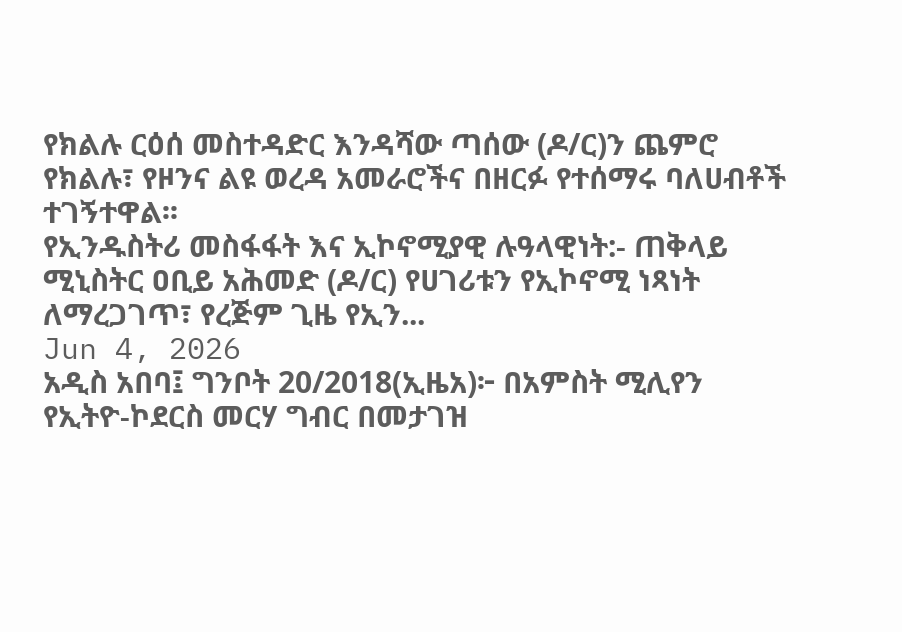የክልሉ ርዕሰ መስተዳድር እንዳሻው ጣሰው (ዶ/ር)ን ጨምሮ የክልሉ፣ የዞንና ልዩ ወረዳ አመራሮችና በዘርፉ የተሰማሩ ባለሀብቶች ተገኝተዋል፡፡
የኢንዱስትሪ መስፋፋት እና ኢኮኖሚያዊ ሉዓላዊነት:- ጠቅላይ ሚኒስትር ዐቢይ አሕመድ (ዶ/ር) የሀገሪቱን የኢኮኖሚ ነጻነት ለማረጋገጥ፣ የረጅም ጊዜ የኢን...
Jun 4, 2026
አዲስ አበባ፤ ግንቦት 20/2018(ኢዜአ)፦ በአምስት ሚሊየን የኢትዮ-ኮደርስ መርሃ ግብር በመታገዝ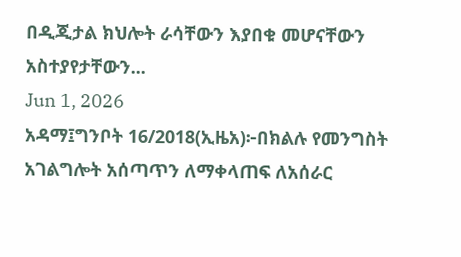በዲጂታል ክህሎት ራሳቸውን እያበቁ መሆናቸውን አስተያየታቸውን...
Jun 1, 2026
አዳማ፤ግንቦት 16/2018(ኢዜአ)፦በክልሉ የመንግስት አገልግሎት አሰጣጥን ለማቀላጠፍ ለአሰራር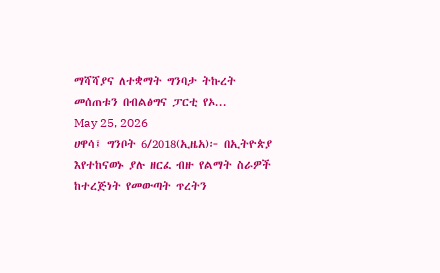ማሻሻያና ለተቋማት ግንባታ ትኩረት መሰጠቱን በብልፅግና ፓርቲ የኦ...
May 25, 2026
ሀዋሳ፤ ግንቦት 6/2018(ኢዜአ)፦ በኢትዮጵያ እየተከናወኑ ያሉ ዘርፈ ብዙ የልማት ስራዎች ከተረጅነት የመውጣት ጥረትን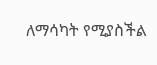ለማሳካት የሚያስችል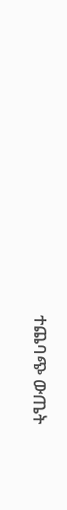ተጨባጭ ውጤት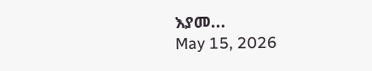እያመ...
May 15, 2026